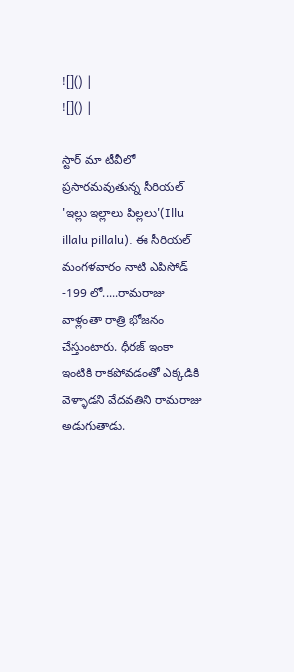![]() |
![]() |

స్టార్ మా టీవీలో ప్రసారమవుతున్న సీరియల్ 'ఇల్లు ఇల్లాలు పిల్లలు'(Illu illalu pillalu). ఈ సీరియల్ మంగళవారం నాటి ఎపిసోడ్ -199 లో.....రామరాజు వాళ్లంతా రాత్రి భోజనం చేస్తుంటారు. ధీరజ్ ఇంకా ఇంటికి రాకపోవడంతో ఎక్కడికి వెళ్ళాడని వేదవతిని రామరాజు అడుగుతాడు.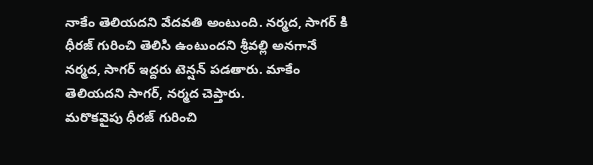నాకేం తెలియదని వేదవతి అంటుంది. నర్మద, సాగర్ కి ధీరజ్ గురించి తెలిసి ఉంటుందని శ్రీవల్లి అనగానే నర్మద, సాగర్ ఇద్దరు టెన్షన్ పడతారు. మాకేం తెలియదని సాగర్, నర్మద చెప్తారు.
మరొకవైపు ధీరజ్ గురించి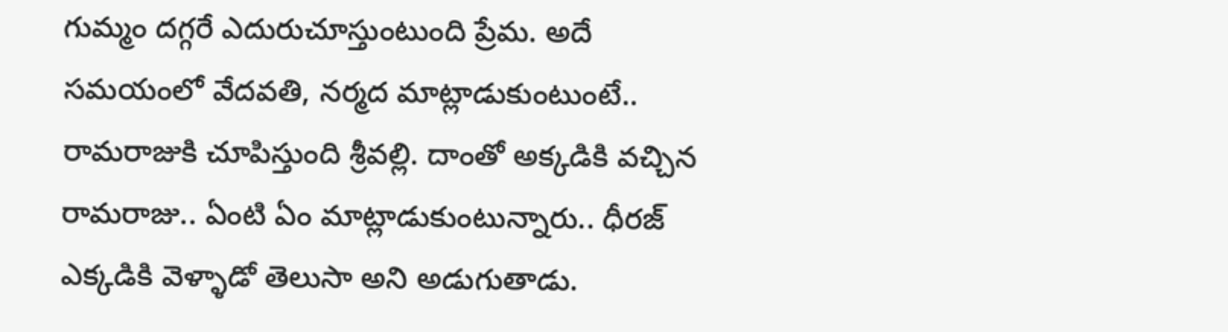గుమ్మం దగ్గరే ఎదురుచూస్తుంటుంది ప్రేమ. అదే సమయంలో వేదవతి, నర్మద మాట్లాడుకుంటుంటే.. రామరాజుకి చూపిస్తుంది శ్రీవల్లి. దాంతో అక్కడికి వచ్చిన రామరాజు.. ఏంటి ఏం మాట్లాడుకుంటున్నారు.. ధీరజ్ ఎక్కడికి వెళ్ళాడో తెలుసా అని అడుగుతాడు.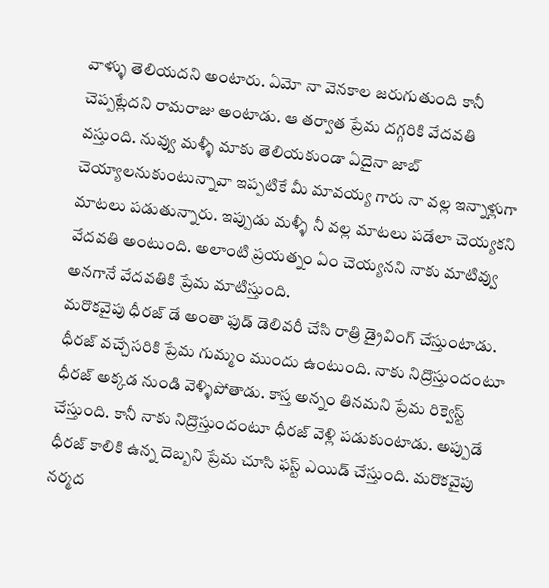వాళ్ళు తెలియదని అంటారు. ఏమో నా వెనకాల జరుగుతుంది కానీ చెప్పట్లేదని రామరాజు అంటాడు. ఆ తర్వాత ప్రేమ దగ్గరికి వేదవతి వస్తుంది. నువ్వు మళ్ళీ మాకు తెలియకుండా ఏదైనా జాబ్ చెయ్యాలనుకుంటున్నావా ఇప్పటికే మీ మావయ్య గారు నా వల్ల ఇన్నాళ్లుగా మాటలు పడుతున్నారు. ఇప్పుడు మళ్ళీ నీ వల్ల మాటలు పడేలా చెయ్యకని వేదవతి అంటుంది. అలాంటి ప్రయత్నం ఏం చెయ్యనని నాకు మాటివ్వు అనగానే వేదవతికి ప్రేమ మాటిస్తుంది.
మరొకవైపు ధీరజ్ డే అంతా ఫుడ్ డెలివరీ చేసి రాత్రి డ్రైవింగ్ చేస్తుంటాడు. ధీరజ్ వచ్చేసరికి ప్రేమ గుమ్మం ముందు ఉంటుంది. నాకు నిద్రొస్తుందంటూ ధీరజ్ అక్కడ నుండి వెళ్ళిపోతాడు. కాస్త అన్నం తినమని ప్రేమ రిక్వెస్ట్ చేస్తుంది. కానీ నాకు నిద్రొస్తుందంటూ ధీరజ్ వెళ్లి పడుకుంటాడు. అప్పుడే ధీరజ్ కాలికి ఉన్న దెబ్బని ప్రేమ చూసి ఫస్ట్ ఎయిడ్ చేస్తుంది. మరొకవైపు నర్మద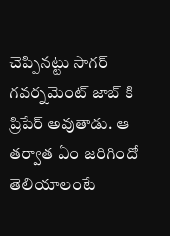చెప్పినట్టు సాగర్ గవర్నమెంట్ జాబ్ కి ప్రిపేర్ అవుతాడు. ఆ తర్వాత ఏం జరిగిందో తెలియాలంటే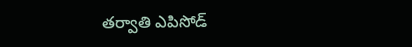తర్వాతి ఎపిసోడ్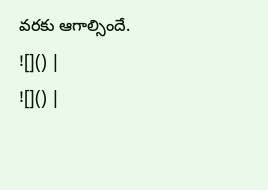వరకు ఆగాల్సిందే.
![]() |
![]() |